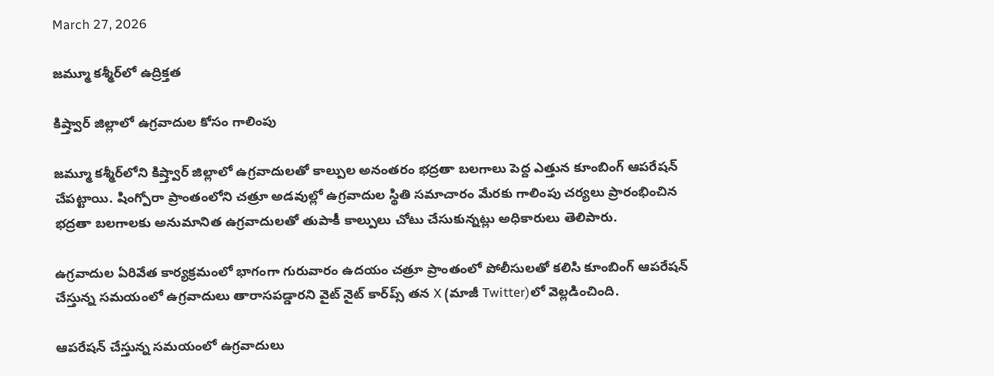March 27, 2026

జమ్మూ కశ్మీర్‌లో ఉద్రిక్తత

కిష్త్వార్ జిల్లాలో ఉగ్రవాదుల కోసం గాలింపు

జమ్మూ కశ్మీర్‌లోని కిష్త్వార్ జిల్లాలో ఉగ్రవాదులతో కాల్పుల అనంతరం భద్రతా బలగాలు పెద్ద ఎత్తున కూంబింగ్ ఆపరేషన్ చేపట్టాయి. షింగ్పోరా ప్రాంతంలోని చత్రూ అడవుల్లో ఉగ్రవాదుల స్థితి సమాచారం మేరకు గాలింపు చర్యలు ప్రారంభించిన భద్రతా బలగాలకు అనుమానిత ఉగ్రవాదులతో తుపాకీ కాల్పులు చోటు చేసుకున్నట్లు అధికారులు తెలిపారు.

ఉగ్రవాదుల ఏరివేత కార్యక్రమంలో భాగంగా గురువారం ఉదయం చత్రూ ప్రాంతంలో పోలీసులతో కలిసి కూంబింగ్ ఆపరేషన్ చేస్తున్న సమయంలో ఉగ్రవాదులు తారాసపడ్డారని వైట్ నైట్ కార్‌ప్స్ తన X (మాజీ Twitter)లో వెల్లడించింది.

ఆపరేషన్ చేస్తున్న సమయంలో ఉగ్రవాదులు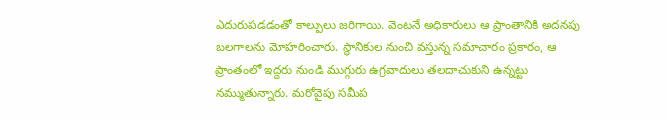ఎదురుపడడంతో కాల్పులు జరిగాయి. వెంటనే అధికారులు ఆ ప్రాంతానికి అదనపు బలగాలను మోహరించారు. స్థానికుల నుంచి వస్తున్న సమాచారం ప్రకారం, ఆ ప్రాంతంలో ఇద్దరు నుండి ముగ్గురు ఉగ్రవాదులు తలదాచుకుని ఉన్నట్టు నమ్ముతున్నారు. మరోవైపు సమీప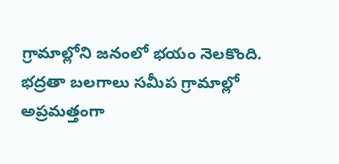గ్రామాల్లోని జనంలో భయం నెలకొంది. భద్రతా బలగాలు సమీప గ్రామాల్లో అప్రమత్తంగా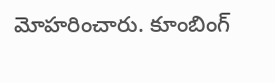మోహరించారు. కూంబింగ్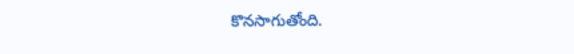కొనసాగుతోంది.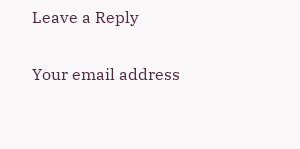Leave a Reply

Your email address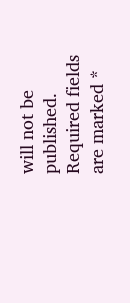will not be published. Required fields are marked *